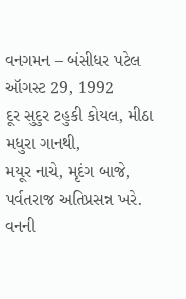વનગમન – બંસીધર પટેલ ઑગસ્ટ 29, 1992
દૂર સુદુર ટહુકી કોયલ, મીઠા મધુરા ગાનથી,
મયૂર નાચે, મૃદંગ બાજે, પર્વતરાજ અતિપ્રસન્ન ખરે.
વનની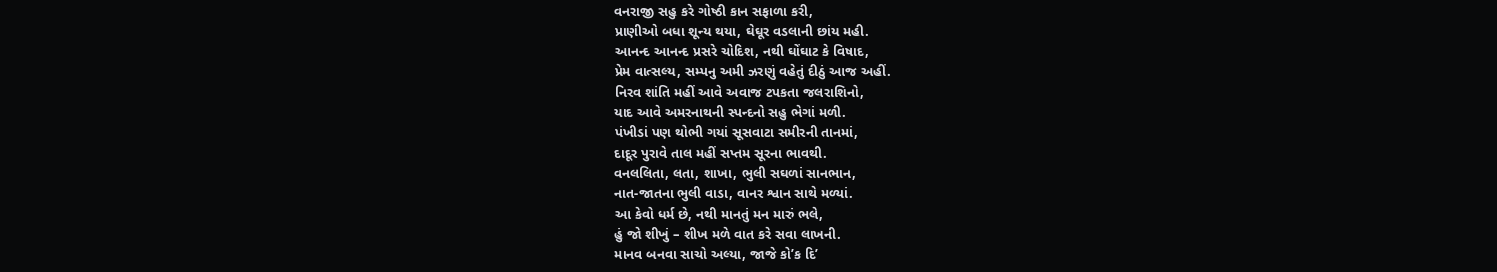વનરાજી સહુ કરે ગોષ્ઠી કાન સફાળા કરી,
પ્રાણીઓ બધા શૂન્ય થયા, ઘેઘૂર વડલાની છાંય મહી.
આનન્દ આનન્દ પ્રસરે ચોદિશ, નથી ઘોંઘાટ કે વિષાદ,
પ્રેમ વાત્સલ્ય, સમ્પનુ અમી ઝરણું વહેતું દીઠું આજ અહીં.
નિરવ શાંતિ મહીં આવે અવાજ ટપકતા જલરાશિનો,
યાદ આવે અમરનાથની સ્પન્દનો સહુ ભેગાં મળી.
પંખીડાં પણ થોભી ગયાં સૂસવાટા સમીરની તાનમાં,
દાદૂર પુરાવે તાલ મહીં સપ્તમ સૂરના ભાવથી.
વનલલિતા, લતા, શાખા, ભુલી સઘળાં સાનભાન,
નાત-જાતના ભુલી વાડા, વાનર શ્વાન સાથે મળ્યાં.
આ કેવો ધર્મ છે, નથી માનતું મન મારું ભલે,
હું જો શીખું – શીખ મળે વાત કરે સવા લાખની.
માનવ બનવા સાચો અલ્યા, જાજે કો’ક દિ’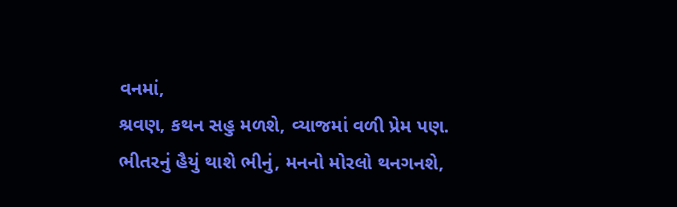વનમાં,
શ્રવણ, કથન સહુ મળશે, વ્યાજમાં વળી પ્રેમ પણ.
ભીતરનું હૈયું થાશે ભીનું, મનનો મોરલો થનગનશે,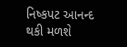નિષ્કપટ આનન્દ થકી મળશે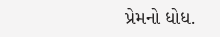પ્રેમનો ધોધ.